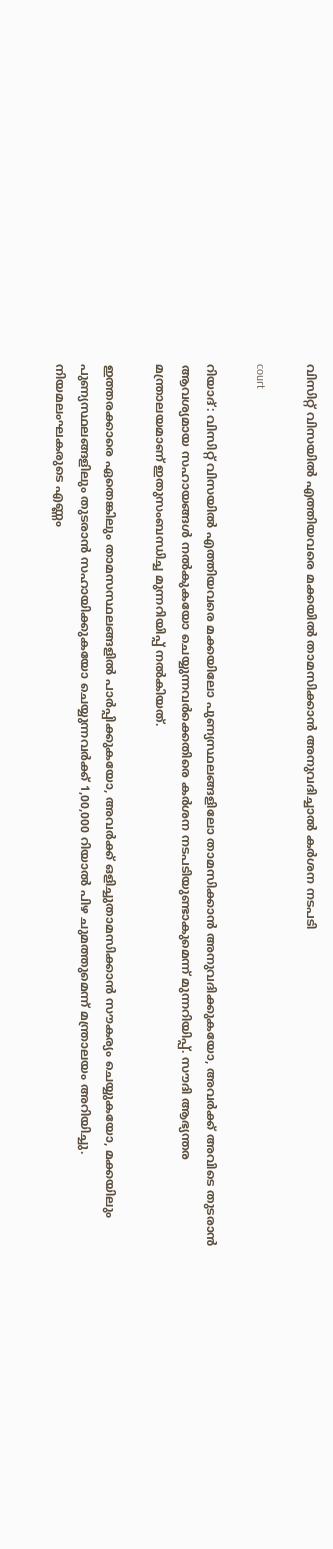വിസിറ്റ് വിസയിൽ എത്തിയവരെ മക്കയിൽ താമസിക്കാൻ അനുവദിച്ചാൽ കർശന നടപടി

court

റിയാദ്: വിസിറ്റ് വിസയിൽ എത്തിയവരെ മക്കയിലോ പുണ്യസ്ഥലങ്ങളിലോ താമസിക്കാൻ അനുവദിക്കുകയോ, അവർക്ക് അവിടെ തുടരാൻ ആവശ്യമായ സഹായങ്ങൾ നൽകുകയോ ചെയ്യുന്നവർക്കെതിരെ കർശന നടപടിയുണ്ടാകുമെന്ന് മുന്നറിയിപ്പ്. സൗദി ആഭ്യന്തര മന്ത്രാലയമാണ് ഇതുസംബന്ധിച്ച മുന്നറിയിപ്പ് നൽകിയത്.

ഇത്തരക്കാരെ ഏതെങ്കിലും താമസസ്ഥലങ്ങളിൽ പാർപ്പിക്കുകയോ, അവർക്ക് ഒളിച്ചുതാമസിക്കാൻ സൗകര്യം ചെയ്യുകയോ, മക്കയിലും പുണ്യസ്ഥലങ്ങളിലും തുടരാൻ സഹായിക്കുകയോ ചെയ്യുന്നവർക്ക് 1,00,000 റിയാൽ പിഴ ചുമത്തുമെന്ന് മന്ത്രാലയം അറിയിച്ചു. നിയമലംഘകരുടെ എണ്ണം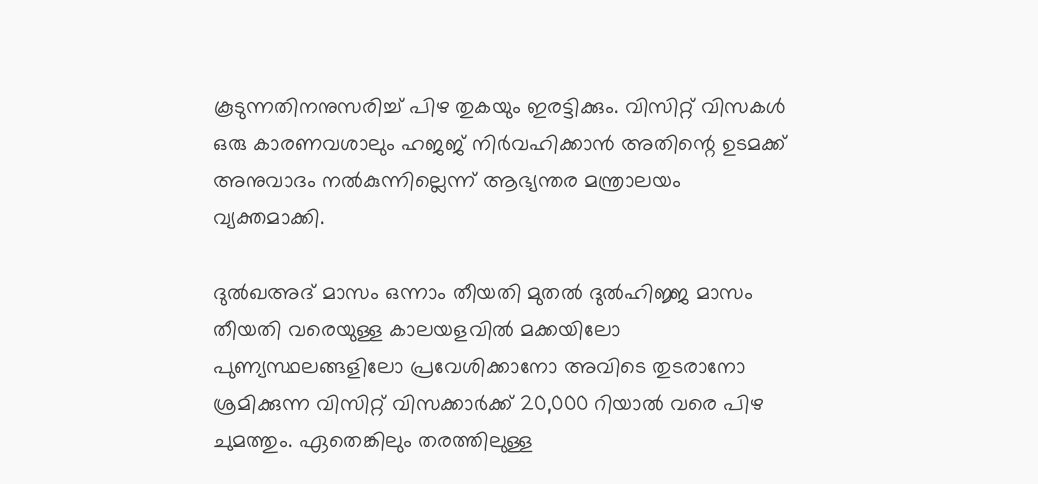കൂടുന്നതിനനുസരിച്ച് പിഴ തുകയും ഇരട്ടിക്കും. വിസിറ്റ് വിസകൾ ഒരു കാരണവശാലും ഹജജ് നിർവഹിക്കാൻ അതിന്റെ ഉടമക്ക് അനുവാദം നൽകുന്നില്ലെന്ന് ആഭ്യന്തര മന്ത്രാലയം വ്യക്തമാക്കി.

ദുൽഖഅദ് മാസം ഒന്നാം തീയതി മുതൽ ദുൽഹിജ്ജ മാസം തീയതി വരെയുള്ള കാലയളവിൽ മക്കയിലോ പുണ്യസ്ഥലങ്ങളിലോ പ്രവേശിക്കാനോ അവിടെ തുടരാനോ ശ്രമിക്കുന്ന വിസിറ്റ് വിസക്കാർക്ക് 20,000 റിയാൽ വരെ പിഴ ചുമത്തും. ഏതെങ്കിലും തരത്തിലുള്ള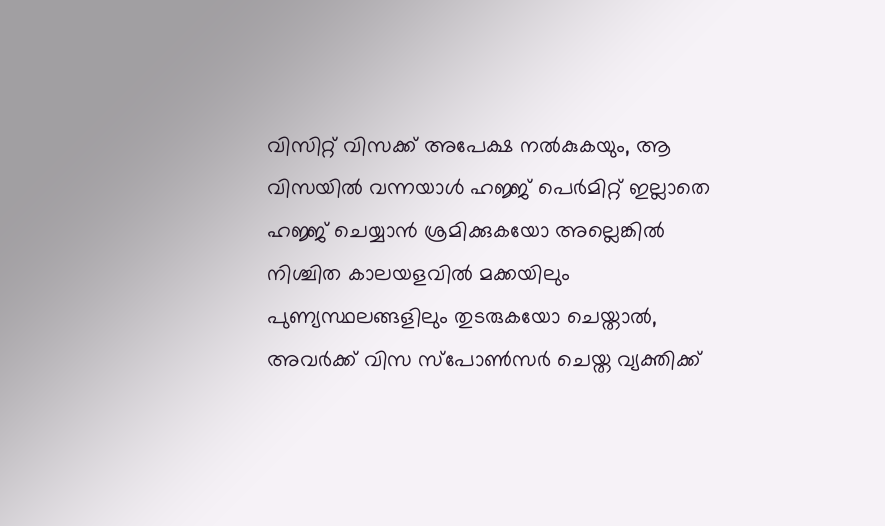വിസിറ്റ് വിസക്ക് അപേക്ഷ നൽകുകയും, ആ വിസയിൽ വന്നയാൾ ഹജ്ജ് പെർമിറ്റ് ഇല്ലാതെ ഹജ്ജ് ചെയ്യാൻ ശ്രമിക്കുകയോ അല്ലെങ്കിൽ നിശ്ചിത കാലയളവിൽ മക്കയിലും പുണ്യസ്ഥലങ്ങളിലും തുടരുകയോ ചെയ്താൽ, അവർക്ക് വിസ സ്‌പോൺസർ ചെയ്ത വ്യക്തിക്ക്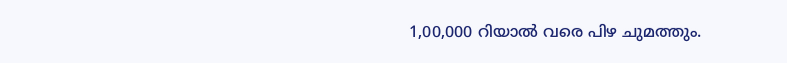1,00,000 റിയാൽ വരെ പിഴ ചുമത്തും.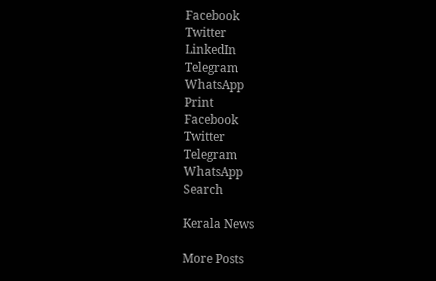Facebook
Twitter
LinkedIn
Telegram
WhatsApp
Print
Facebook
Twitter
Telegram
WhatsApp
Search

Kerala News

More Posts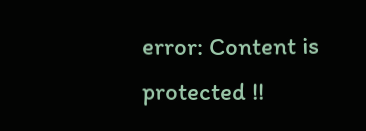error: Content is protected !!